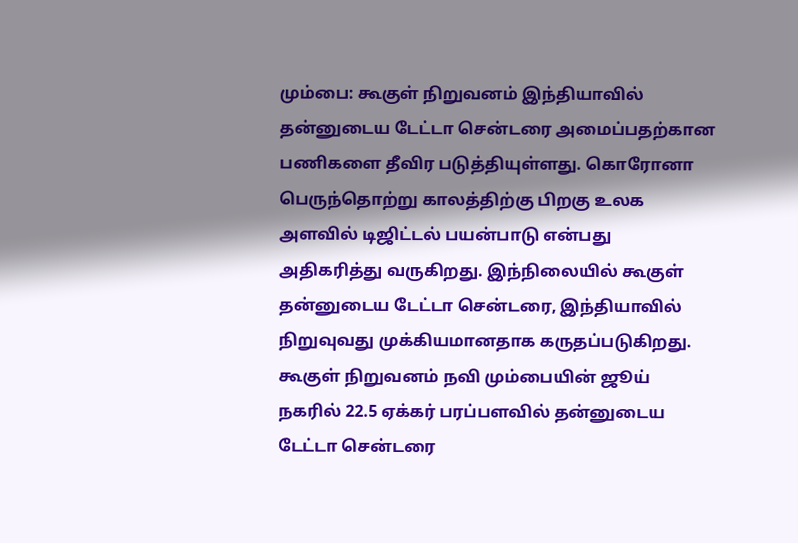மும்பை: கூகுள் நிறுவனம் இந்தியாவில் தன்னுடைய டேட்டா சென்டரை அமைப்பதற்கான பணிகளை தீவிர படுத்தியுள்ளது. கொரோனா பெருந்தொற்று காலத்திற்கு பிறகு உலக அளவில் டிஜிட்டல் பயன்பாடு என்பது அதிகரித்து வருகிறது. இந்நிலையில் கூகுள் தன்னுடைய டேட்டா சென்டரை, இந்தியாவில் நிறுவுவது முக்கியமானதாக கருதப்படுகிறது.
கூகுள் நிறுவனம் நவி மும்பையின் ஜூய் நகரில் 22.5 ஏக்கர் பரப்பளவில் தன்னுடைய டேட்டா சென்டரை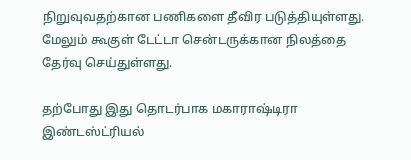நிறுவுவதற்கான பணிகளை தீவிர படுத்தியுள்ளது. மேலும் கூகுள் டேட்டா சென்டருக்கான நிலத்தை தேர்வு செய்துள்ளது.

தற்போது இது தொடர்பாக மகாராஷ்டிரா இண்டஸ்ட்ரியல்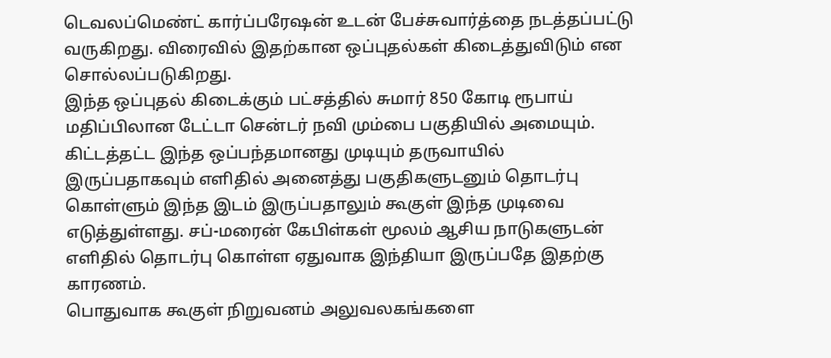டெவலப்மெண்ட் கார்ப்பரேஷன் உடன் பேச்சுவார்த்தை நடத்தப்பட்டு வருகிறது. விரைவில் இதற்கான ஒப்புதல்கள் கிடைத்துவிடும் என சொல்லப்படுகிறது.
இந்த ஒப்புதல் கிடைக்கும் பட்சத்தில் சுமார் 850 கோடி ரூபாய் மதிப்பிலான டேட்டா சென்டர் நவி மும்பை பகுதியில் அமையும்.
கிட்டத்தட்ட இந்த ஒப்பந்தமானது முடியும் தருவாயில் இருப்பதாகவும் எளிதில் அனைத்து பகுதிகளுடனும் தொடர்பு கொள்ளும் இந்த இடம் இருப்பதாலும் கூகுள் இந்த முடிவை எடுத்துள்ளது. சப்-மரைன் கேபிள்கள் மூலம் ஆசிய நாடுகளுடன் எளிதில் தொடர்பு கொள்ள ஏதுவாக இந்தியா இருப்பதே இதற்கு காரணம்.
பொதுவாக கூகுள் நிறுவனம் அலுவலகங்களை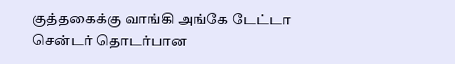குத்தகைக்கு வாங்கி அங்கே டேட்டா சென்டர் தொடர்பான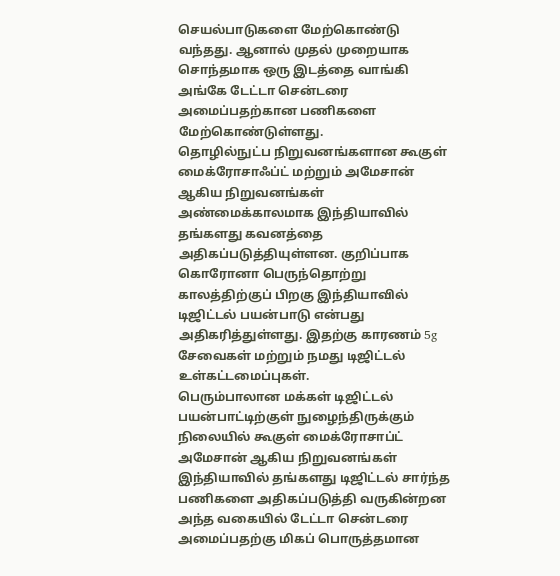செயல்பாடுகளை மேற்கொண்டு வந்தது. ஆனால் முதல் முறையாக சொந்தமாக ஒரு இடத்தை வாங்கி அங்கே டேட்டா சென்டரை அமைப்பதற்கான பணிகளை மேற்கொண்டுள்ளது.
தொழில்நுட்ப நிறுவனங்களான கூகுள் மைக்ரோசாஃப்ட் மற்றும் அமேசான் ஆகிய நிறுவனங்கள் அண்மைக்காலமாக இந்தியாவில் தங்களது கவனத்தை அதிகப்படுத்தியுள்ளன. குறிப்பாக கொரோனா பெருந்தொற்று காலத்திற்குப் பிறகு இந்தியாவில் டிஜிட்டல் பயன்பாடு என்பது அதிகரித்துள்ளது. இதற்கு காரணம் 5g சேவைகள் மற்றும் நமது டிஜிட்டல் உள்கட்டமைப்புகள்.
பெரும்பாலான மக்கள் டிஜிட்டல் பயன்பாட்டிற்குள் நுழைந்திருக்கும் நிலையில் கூகுள் மைக்ரோசாப்ட் அமேசான் ஆகிய நிறுவனங்கள் இந்தியாவில் தங்களது டிஜிட்டல் சார்ந்த பணிகளை அதிகப்படுத்தி வருகின்றன அந்த வகையில் டேட்டா சென்டரை அமைப்பதற்கு மிகப் பொருத்தமான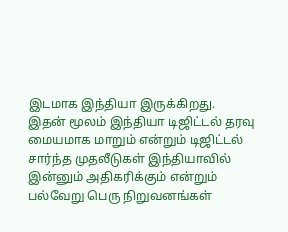இடமாக இந்தியா இருக்கிறது.
இதன் மூலம் இந்தியா டிஜிட்டல் தரவு மையமாக மாறும் என்றும் டிஜிட்டல் சார்ந்த முதலீடுகள் இந்தியாவில் இன்னும் அதிகரிக்கும் என்றும் பல்வேறு பெரு நிறுவனங்கள்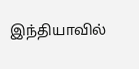இந்தியாவில்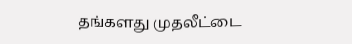தங்களது முதலீட்டை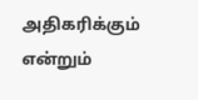அதிகரிக்கும் என்றும்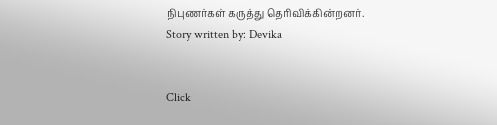நிபுணர்கள் கருத்து தெரிவிக்கின்றனர்.
Story written by: Devika


Click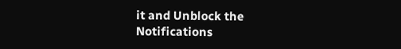it and Unblock the Notifications